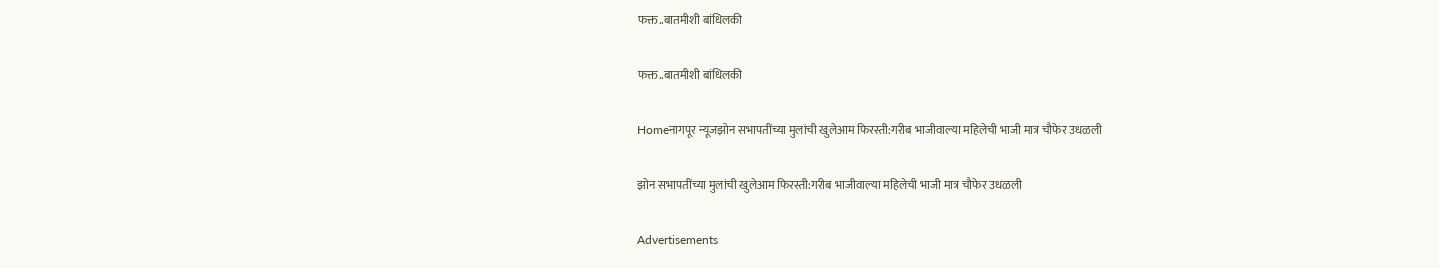फक्त..बातमीशी बांधिलकी

फक्त..बातमीशी बांधिलकी

Homeनागपूर न्यूजझोन सभापतींच्या मुलांची खुलेआम फिरस्ती:गरीब भाजीवाल्या महिलेची भाजी मात्र चौफेर उधळली

झोन सभापतींच्या मुलांची खुलेआम फिरस्ती:गरीब भाजीवाल्या महिलेची भाजी मात्र चौफेर उधळली

Advertisements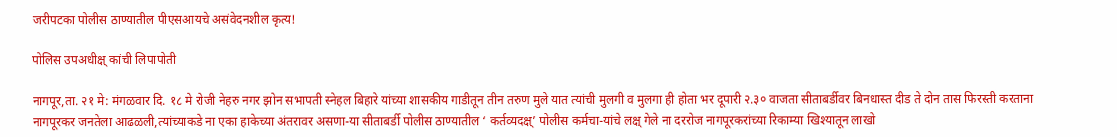जरीपटका पोलीस ठाण्यातील पीएसआयचे असंवेदनशील कृत्य!

पोलिस उपअधीक्ष् कांची लिपापोती

नागपूर,ता. २१ मे: मंगळवार दि. १८ मे रोजी नेहरु नगर झोन सभापती स्नेहल बिहारे यांच्या शासकीय गाडीतून तीन तरुण मुले यात त्यांची मुलगी व मुलगा ही होता भर दूपारी २.३० वाजता सीताबर्डीवर बिनधास्त दीड ते दोन तास फिरस्ती करताना नागपूरकर जनतेला आढळली,त्यांच्याकडे ना एका हाकेच्या अंतरावर असणा-या सीताबर्डी पोलीस ठाण्यातील ‘ कर्तव्यदक्ष्’ पोलीस कर्मचा-यांचे लक्ष् गेले ना दररोज नागपूरकरांच्या रिकाम्या खिश्‍यातून लाखो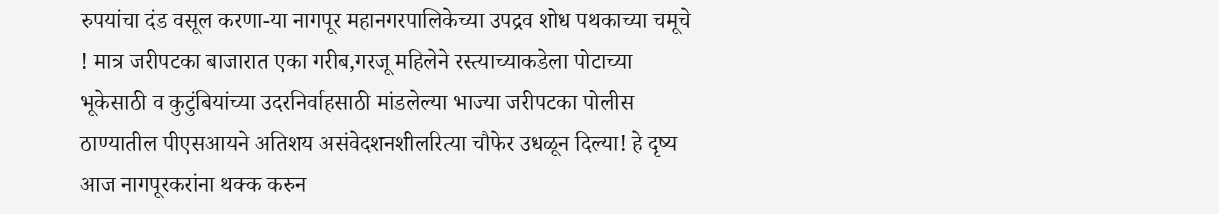रुपयांचा दंड वसूल करणा-या नागपूर महानगरपालिकेच्या उपद्रव शोध पथकाच्या चमूचे ! मात्र जरीपटका बाजारात एका गरीब,गरजू महिलेने रस्त्याच्याकडेला पोटाच्या भूकेसाठी व कुटुंबियांच्या उदरनिर्वाहसाठी मांडलेल्या भाज्या जरीपटका पोलीस ठाण्यातील पीएसआयने अतिशय असंवेदशनशीलरित्या चौफेर उधळून दिल्या! हे दृष्य आज नागपूरकरांना थक्क करुन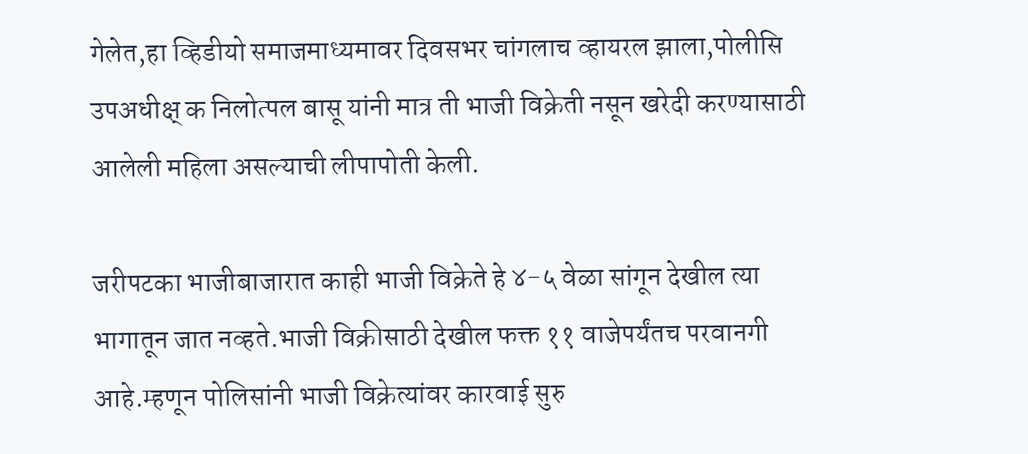गेलेत,हा व्हिडीयो समाजमाध्यमावर दिवसभर चांगलाच व्हायरल झाला,पोलीसि उपअधीक्ष् क निलोत्पल बासू यांनी मात्र ती भाजी विक्रेती नसून खरेदी करण्यासाठी आलेली महिला असल्याची लीपापोती केली.

जरीपटका भाजीबाजारात काही भाजी विक्रेते हे ४-५ वेळा सांगून देखील त्या भागातून जात नव्हते.भाजी विक्रीसाठी देखील फक्त ११ वाजेपर्यंतच परवानगी आहे.म्हणून पोलिसांनी भाजी विक्रेत्यांवर कारवाई सुरु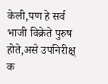केली,पण हे सर्व भाजी विक्रेते पुरुष होते,असे उपनिरीक्ष् क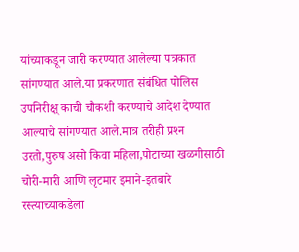यांच्याकडून जारी करण्यात आलेल्या पत्रकात सांगण्यात आले.या प्रकरणात संबंधित पोलिस उपनिरीक्ष् काची चौकशी करण्याचे आदेश देण्यात आल्याचे सांगण्यात आले.मात्र तरीही प्रश्‍न उरतो,पुरुष असो किवा महिला,पोटाच्या खळगीसाठी चोरी-मारी आणि लृटमार इमाने-इतबारे रस्त्याच्याकडेला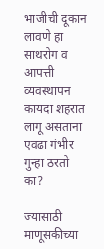भाजीची दूकान लावणे हा साथरोग व आपत्ती व्यवस्थापन कायदा शहरात लागू असताना एवढा गंभीर गुन्हा ठरतो का?

ज्यासाठी माणूसकीच्या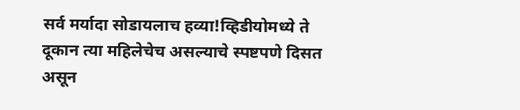सर्व मर्यादा सोडायलाच हव्या!व्हिडीयोमध्ये ते दूकान त्या महिलेचेच असल्याचे स्पष्टपणे दिसत असून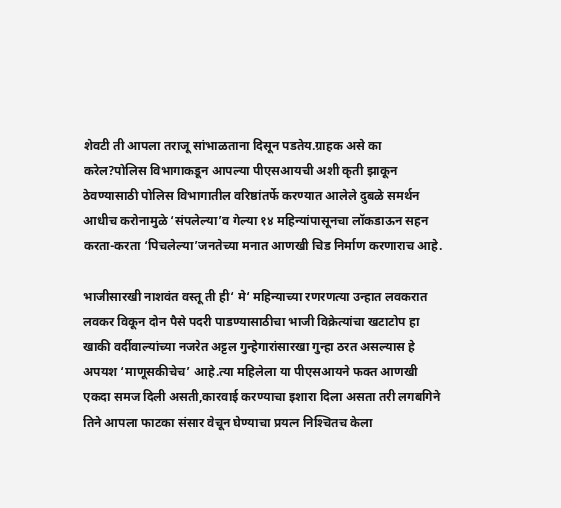शेवटी ती आपला तराजू सांभाळताना दिसून पडतेय.ग्राहक असे का करेल?पोलिस विभागाकडून आपल्या पीएसआयची अशी कृती झाकून ठेवण्यासाठी पोलिस विभागातील वरिष्ठांतर्फे करण्यात आलेले दुबळे समर्थन आधीच करोनामुळे ‘संपलेल्या’व गेल्या १४ महिन्यांपासूनचा लॉकडाऊन सहन करता-करता ‘पिचलेल्या’जनतेच्या मनात आणखी चिड निर्माण करणाराच आहे.

भाजीसारखी नाशवंत वस्तू ती ही‘ मे‘ महिन्याच्या रणरणत्या उन्हात लवकरात लवकर विकून दोन पैसे पदरी पाडण्यासाठीचा भाजी विक्रेत्यांचा खटाटोप हा खाकी वर्दीवाल्यांच्या नजरेत अट्टल गुन्हेगारांसारखा गुन्हा ठरत असल्यास हे अपयश ‘माणूसकीचेच’ आहे.त्या महिलेला या पीएसआयने फक्त आणखी एकदा समज दिली असती,कारवाई करण्याचा इशारा दिला असता तरी लगबगिने तिने आपला फाटका संसार वेचून घेण्याचा प्रयत्न निश्‍चितच केला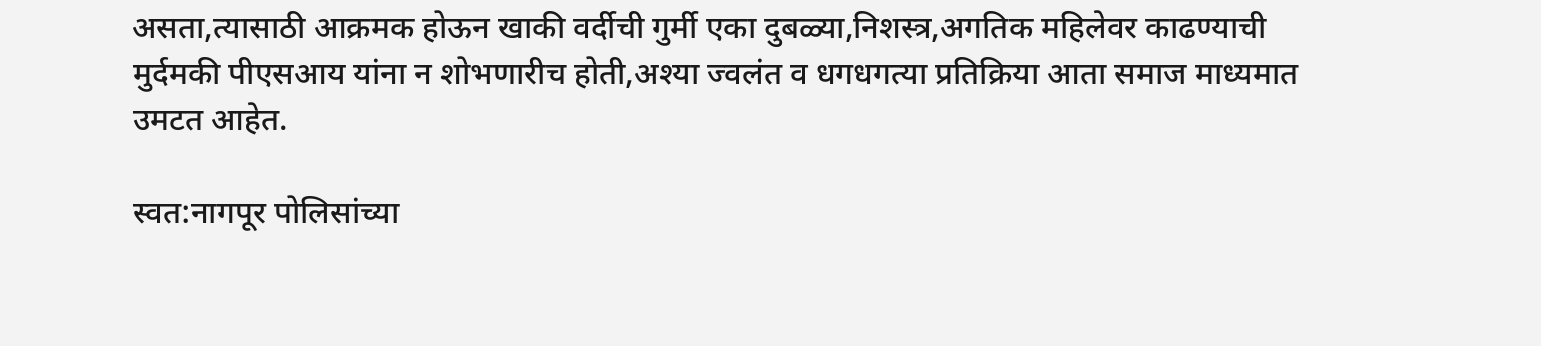असता,त्यासाठी आक्रमक होऊन खाकी वर्दीची गुर्मी एका दुबळ्या,निशस्त्र,अगतिक महिलेवर काढण्याची मुर्दमकी पीएसआय यांना न शोभणारीच होती,अश्‍या ज्वलंत व धगधगत्या प्रतिक्रिया आता समाज माध्यमात उमटत आहेत.

स्वत:नागपूर पोलिसांच्या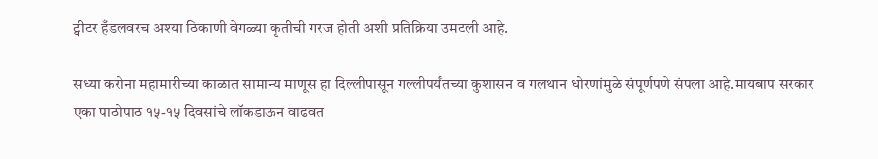ट्वीटर हँडलवरच अश्‍या ठिकाणी वेगळ्या कृतीची गरज होती अशी प्रतिक्रिया उमटली आहे.

सध्या करोना महामारीच्या काळात सामान्य माणूस हा दिल्लीपासून गल्लीपर्यंतच्या कुशासन व गलथान धोरणांमुळे संपूर्णपणे संपला आहे.मायबाप सरकार एका पाठोपाठ १५-१५ दिवसांचे लॉकडाऊन वाढवत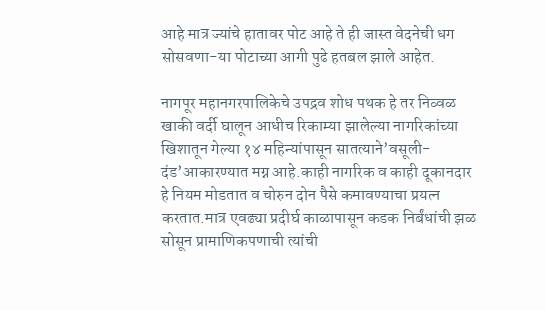आहे मात्र ज्यांचे हातावर पोट आहे ते ही जास्त वेदनेची धग सोसवणा-या पोटाच्या आगी पुढे हतबल झाले आहेत.

नागपूर महानगरपालिकेचे उपद्रव शोध पथक हे तर निव्वळ खाकी वर्दी घालून आधीच रिकाम्या झालेल्या नागरिकांच्या खिशातून गेल्या १४ महिन्यांपासून सातत्याने’वसूली-दंड’आकारण्यात मग्न आहे.काही नागरिक व काही दूकानदार हे नियम मोडतात व चोरुन दोन पैसे कमावण्याचा प्रयत्न करतात.मात्र एवढ्या प्रदीर्घ काळापासून कडक निर्बंधांची झळ सोसून प्रामाणिकपणाची त्यांची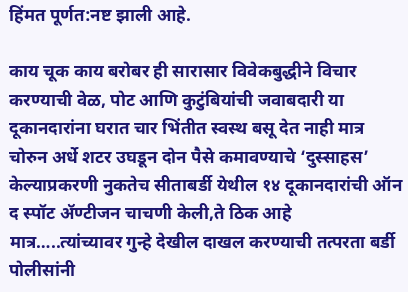हिंमत पूर्णत:नष्ट झाली आहे.

काय चूक काय बरोबर ही सारासार विवेकबुद्धीने विचार करण्याची वेळ, पोट आणि कुटुंबियांची जवाबदारी या दूकानदारांना घरात चार भिंतीत स्वस्थ बसू देत नाही मात्र चोरुन अर्धे शटर उघडून दोन पैसे कमावण्याचे ‘दुस्साहस’ केल्याप्रकरणी नुकतेच सीताबर्डी येथील १४ दूकानदारांची ऑन द स्पॉट ॲण्टीजन चाचणी केली,ते ठिक आहे मात्र…..त्यांच्यावर गुन्हे देखील दाखल करण्याची तत्परता बर्डी पोलीसांनी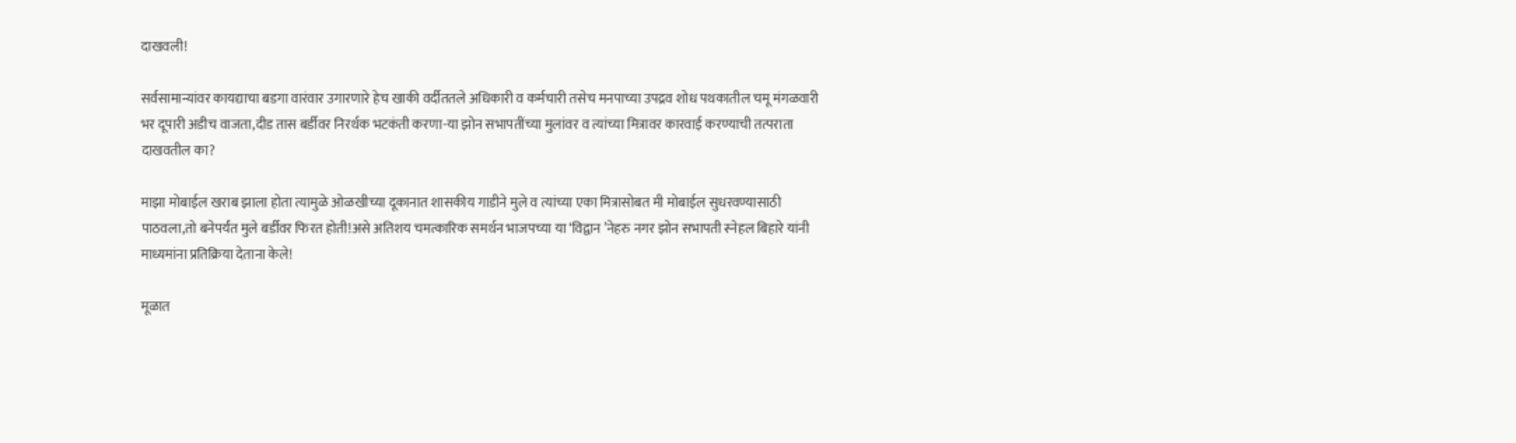दाखवली!

सर्वसामान्यांवर कायद्याचा बडगा वारंवार उगारणारे हेच खाकी वर्दीततले अधिकारी व कर्मचारी तसेच मनपाच्या उपद्रव शोध पथकातील चमू मंगळवारी भर दूपारी अडीच वाजता,दीड तास बर्डीवर निरर्थक भटकंती करणा-या झोन सभापतींच्या मुलांवर व त्यांच्या मित्रावर कारवाई करण्याची तत्पराता दाखवतील का?

माझा मोबाईल खराब झाला होता त्यामुळे ओळखीच्या दूकानात शासकीय गाडीने मुले व त्यांच्या एका मित्रासोबत मी मोबाईल सुधरवण्यासाठी पाठवला,तो बनेपर्यंत मुले बर्डीवर फिरत होती!असे अतिशय चमत्कारिक समर्थन भाजपच्या या ‘विद्वान ’नेहरु नगर झोन सभापती स्नेहल बिहारे यांनी माध्यमांना प्रतिक्रिया देताना केले!

मूळात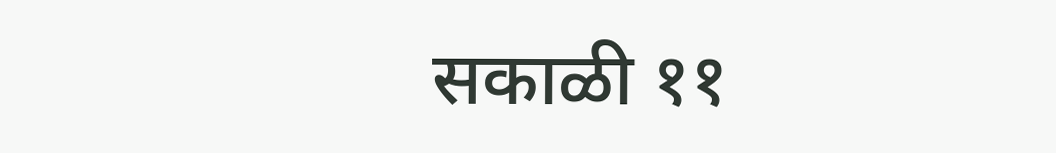सकाळी ११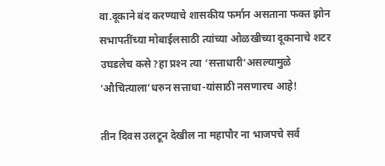वा.दूकाने बंद करण्याचे शासकीय फर्मान असताना फक्त झोन सभापतींच्या मोबाईलसाठी त्यांच्या ओळखीच्या दूकानाचे शटर उघडलेच कसे?हा प्रश्‍न त्या ‘सत्ताधारी‘असल्यामुळे ‘औचित्याला’धरुन सत्ताधा-यांसाठी नसणारच आहे!

तीन दिवस उलटून देखील ना महापौर ना भाजपचे सर्व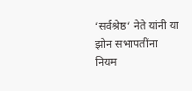‘सर्वश्रेष्ठ‘ नेते यांनी या झोन सभापतींना नियम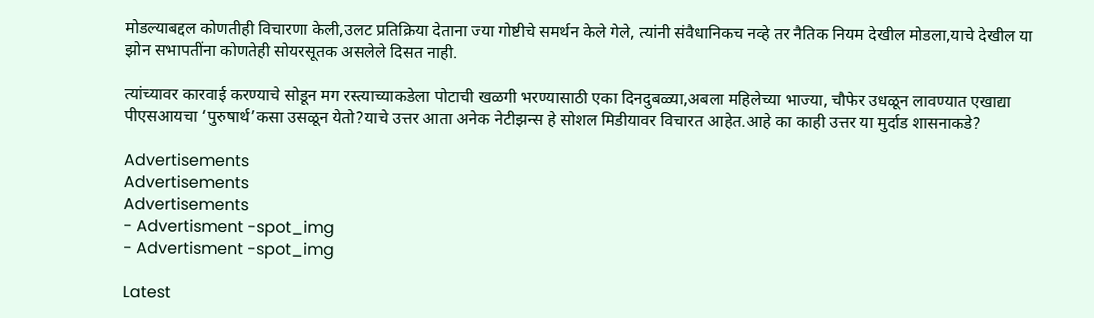मोडल्याबद्दल कोणतीही विचारणा केली,उलट प्रतिक्रिया देताना ज्या गोष्टीचे समर्थन केले गेले, त्यांनी संवैधानिकच नव्हे तर नैतिक नियम देखील मोडला,याचे देखील या झोन सभापतींना कोणतेही सोयरसूतक असलेले दिसत नाही.

त्यांच्यावर कारवाई करण्याचे सोडून मग रस्त्याच्याकडेला पोटाची खळगी भरण्यासाठी एका दिनदुबळ्या,अबला महिलेच्या भाज्या, चौफेर उधळून लावण्यात एखाद्या पीएसआयचा ‘पुरुषार्थ’कसा उसळून येतो?याचे उत्तर आता अनेक नेटीझन्स हे सोशल मिडीयावर विचारत आहेत.आहे का काही उत्तर या मुर्दाड शासनाकडे?

Advertisements
Advertisements
Advertisements
- Advertisment -spot_img
- Advertisment -spot_img

Latest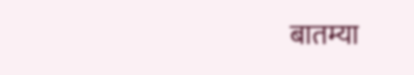बातम्या